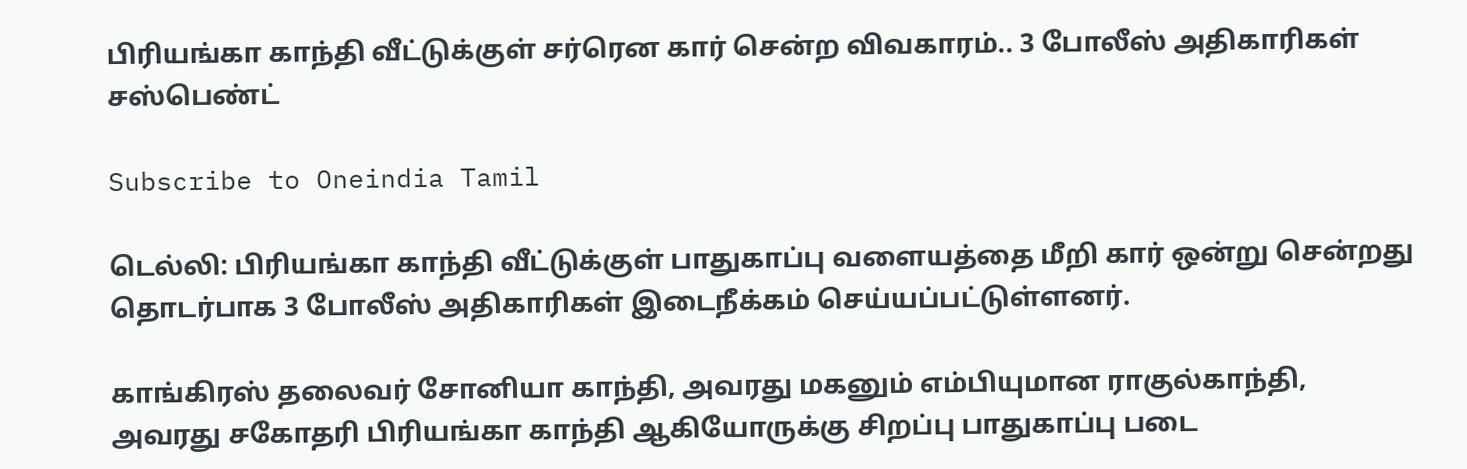பிரியங்கா காந்தி வீட்டுக்குள் சர்ரென கார் சென்ற விவகாரம்.. 3 போலீஸ் அதிகாரிகள் சஸ்பெண்ட்

Subscribe to Oneindia Tamil

டெல்லி: பிரியங்கா காந்தி வீட்டுக்குள் பாதுகாப்பு வளையத்தை மீறி கார் ஒன்று சென்றது தொடர்பாக 3 போலீஸ் அதிகாரிகள் இடைநீக்கம் செய்யப்பட்டுள்ளனர்.

காங்கிரஸ் தலைவர் சோனியா காந்தி, அவரது மகனும் எம்பியுமான ராகுல்காந்தி, அவரது சகோதரி பிரியங்கா காந்தி ஆகியோருக்கு சிறப்பு பாதுகாப்பு படை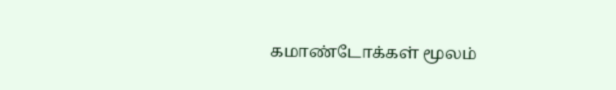கமாண்டோக்கள் மூலம்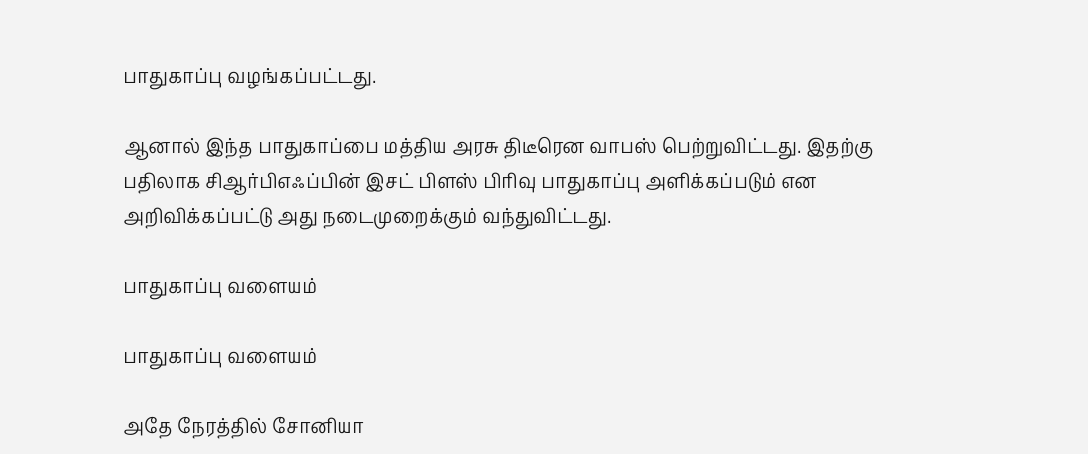பாதுகாப்பு வழங்கப்பட்டது.

ஆனால் இந்த பாதுகாப்பை மத்திய அரசு திடீரென வாபஸ் பெற்றுவிட்டது. இதற்கு பதிலாக சிஆர்பிஎஃப்பின் இசட் பிளஸ் பிரிவு பாதுகாப்பு அளிக்கப்படும் என அறிவிக்கப்பட்டு அது நடைமுறைக்கும் வந்துவிட்டது.

பாதுகாப்பு வளையம்

பாதுகாப்பு வளையம்

அதே நேரத்தில் சோனியா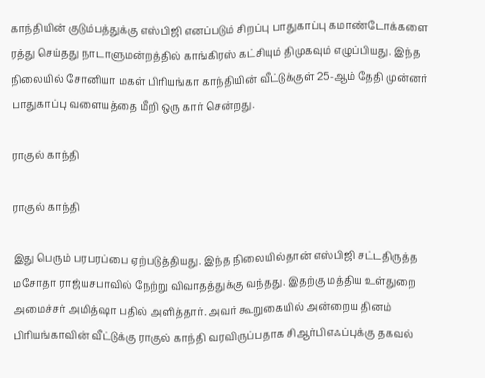காந்தியின் குடும்பத்துக்கு எஸ்பிஜி எனப்படும் சிறப்பு பாதுகாப்பு கமாண்டோக்களை ரத்து செய்தது நாடாளுமன்றத்தில் காங்கிரஸ் கட்சியும் திமுகவும் எழுப்பியது. இந்த நிலையில் சோனியா மகள் பிரியங்கா காந்தியின் வீட்டுக்குள் 25-ஆம் தேதி முன்னர் பாதுகாப்பு வளையத்தை மீறி ஒரு கார் சென்றது.

ராகுல் காந்தி

ராகுல் காந்தி

இது பெரும் பரபரப்பை ஏற்படுத்தியது. இந்த நிலையில்தான் எஸ்பிஜி சட்டதிருத்த மசோதா ராஜ்யசபாவில் நேற்று விவாதத்துக்கு வந்தது. இதற்கு மத்திய உள்துறை அமைச்சர் அமித்ஷா பதில் அளித்தார். அவர் கூறுகையில் அன்றைய தினம் பிரியங்காவின் வீட்டுக்கு ராகுல் காந்தி வரவிருப்பதாக சிஆர்பிஎஃப்புக்கு தகவல்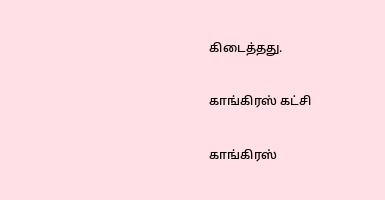கிடைத்தது.

காங்கிரஸ் கட்சி

காங்கிரஸ்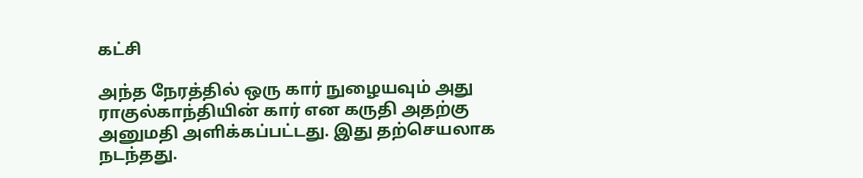கட்சி

அந்த நேரத்தில் ஒரு கார் நுழையவும் அது ராகுல்காந்தியின் கார் என கருதி அதற்கு அனுமதி அளிக்கப்பட்டது. இது தற்செயலாக நடந்தது.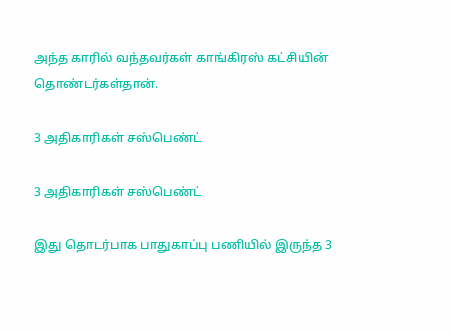அந்த காரில் வந்தவர்கள் காங்கிரஸ் கட்சியின் தொண்டர்கள்தான்.

3 அதிகாரிகள் சஸ்பெண்ட்

3 அதிகாரிகள் சஸ்பெண்ட்

இது தொடர்பாக பாதுகாப்பு பணியில் இருந்த 3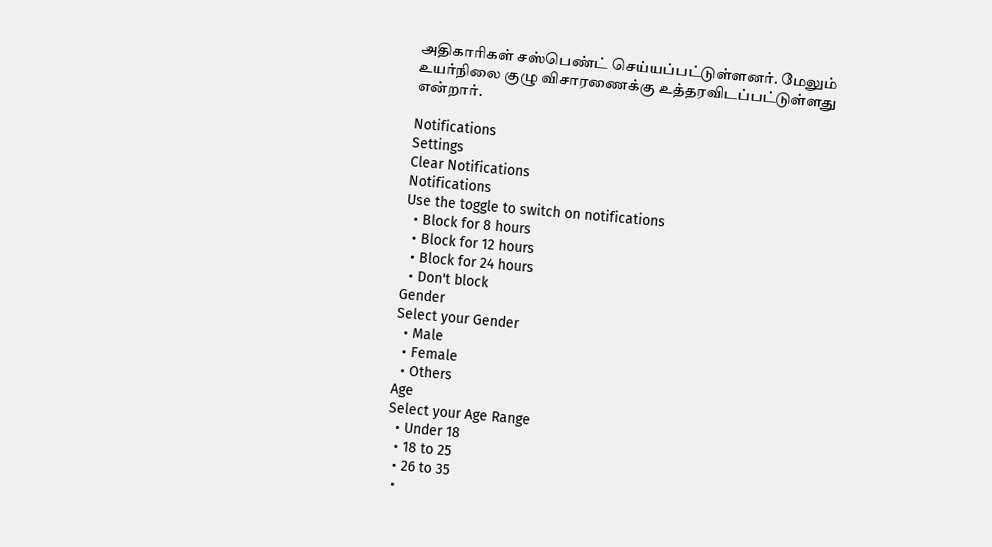அதிகாரிகள் சஸ்பெண்ட் செய்யப்பட்டுள்ளனர். மேலும் உயர்நிலை குழு விசாரணைக்கு உத்தரவிடப்பட்டுள்ளது என்றார்.

Notifications
Settings
Clear Notifications
Notifications
Use the toggle to switch on notifications
  • Block for 8 hours
  • Block for 12 hours
  • Block for 24 hours
  • Don't block
Gender
Select your Gender
  • Male
  • Female
  • Others
Age
Select your Age Range
  • Under 18
  • 18 to 25
  • 26 to 35
  •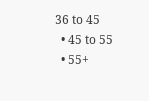36 to 45
  • 45 to 55
  • 55+